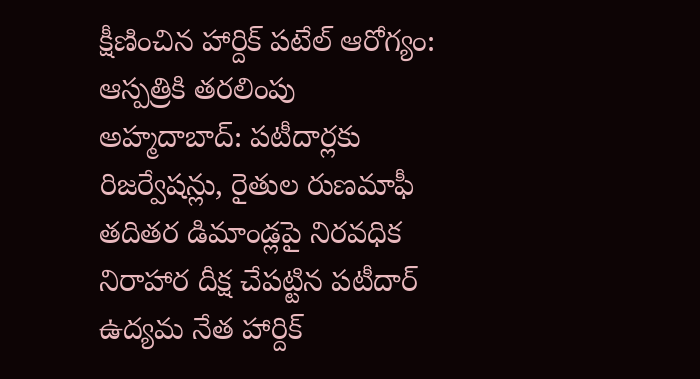క్షీణించిన హార్దిక్ పటేల్ ఆరోగ్యం: ఆస్పత్రికి తరలింపు
అహ్మదాబాద్: పటీదార్లకు రిజర్వేషన్లు, రైతుల రుణమాఫీ తదితర డిమాండ్లపై నిరవధిక నిరాహార దీక్ష చేపట్టిన పటీదార్ ఉద్యమ నేత హార్దిక్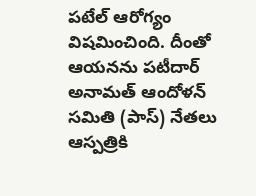పటేల్ ఆరోగ్యం విషమించింది. దీంతో ఆయనను పటీదార్ అనామత్ ఆందోళన్ సమితి (పాస్) నేతలు ఆస్పత్రికి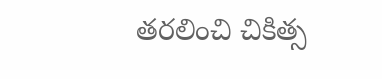తరలించి చికిత్స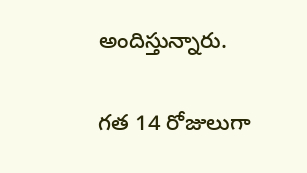అందిస్తున్నారు.

గత 14 రోజులుగా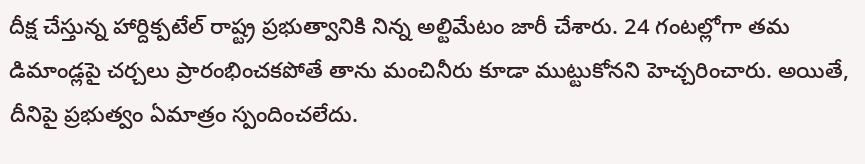దీక్ష చేస్తున్న హార్దిక్పటేల్ రాష్ట్ర ప్రభుత్వానికి నిన్న అల్టిమేటం జారీ చేశారు. 24 గంటల్లోగా తమ డిమాండ్లపై చర్చలు ప్రారంభించకపోతే తాను మంచినీరు కూడా ముట్టుకోనని హెచ్చరించారు. అయితే, దీనిపై ప్రభుత్వం ఏమాత్రం స్పందించలేదు.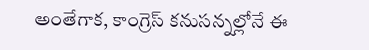అంతేగాక, కాంగ్రెస్ కనుసన్నల్లోనే ఈ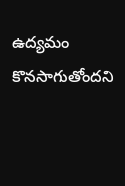ఉద్యమం కొనసాగుతోందని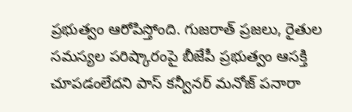ప్రభుత్వం ఆరోపిస్తోంది. గుజరాత్ ప్రజలు, రైతుల సమస్యల పరిష్కారంపై బీజేపీ ప్రభుత్వం ఆసక్తి చూపడంలేదని పాస్ కన్వీనర్ మనోజ్ పనారా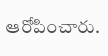ఆరోపించారు.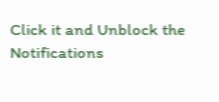Click it and Unblock the Notifications